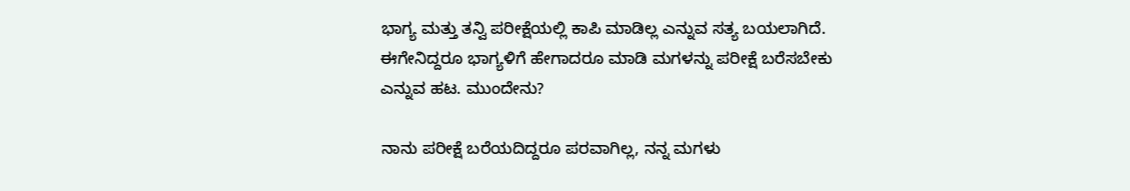ಭಾಗ್ಯ ಮತ್ತು ತನ್ವಿ ಪರೀಕ್ಷೆಯಲ್ಲಿ ಕಾಪಿ ಮಾಡಿಲ್ಲ ಎನ್ನುವ ಸತ್ಯ ಬಯಲಾಗಿದೆ. ಈಗೇನಿದ್ದರೂ ಭಾಗ್ಯಳಿಗೆ ಹೇಗಾದರೂ ಮಾಡಿ ಮಗಳನ್ನು ಪರೀಕ್ಷೆ ಬರೆಸಬೇಕು ಎನ್ನುವ ಹಟ. ಮುಂದೇನು?

ನಾನು ಪರೀಕ್ಷೆ ಬರೆಯದಿದ್ದರೂ ಪರವಾಗಿಲ್ಲ, ನನ್ನ ಮಗಳು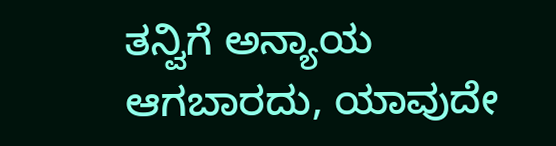ತನ್ವಿಗೆ ಅನ್ಯಾಯ ಆಗಬಾರದು, ಯಾವುದೇ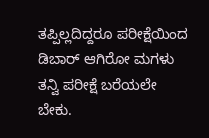ತಪ್ಪಿಲ್ಲದಿದ್ದರೂ ಪರೀಕ್ಷೆಯಿಂದ ಡಿಬಾರ್ ಆಗಿರೋ ಮಗಳು ತನ್ವಿ ಪರೀಕ್ಷೆ ಬರೆಯಲೇ ಬೇಕು.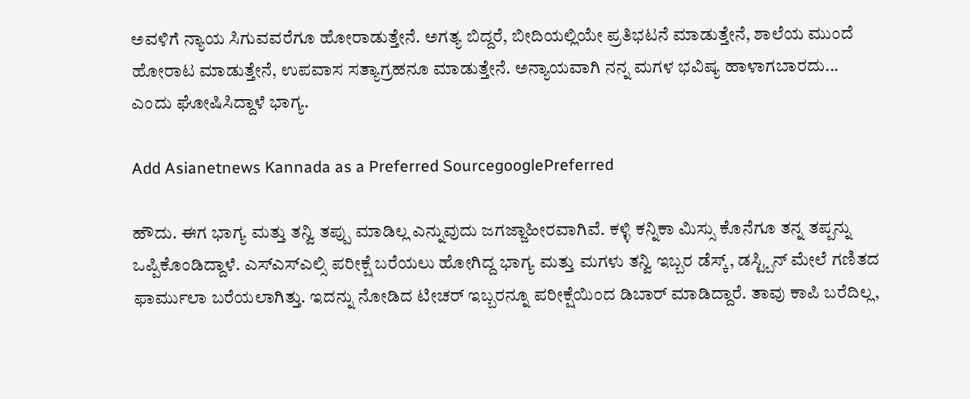ಅವಳಿಗೆ ನ್ಯಾಯ ಸಿಗುವವರೆಗೂ ಹೋರಾಡುತ್ತೇನೆ. ಅಗತ್ಯ ಬಿದ್ದರೆ, ಬೀದಿಯಲ್ಲಿಯೇ ಪ್ರತಿಭಟನೆ ಮಾಡುತ್ತೇನೆ, ಶಾಲೆಯ ಮುಂದೆ ಹೋರಾಟ ಮಾಡುತ್ತೇನೆ, ಉಪವಾಸ ಸತ್ಯಾಗ್ರಹನೂ ಮಾಡುತ್ತೇನೆ. ಅನ್ಯಾಯವಾಗಿ ನನ್ನ ಮಗಳ ಭವಿಷ್ಯ ಹಾಳಾಗಬಾರದು... ಎಂದು ಘೋಷಿಸಿದ್ದಾಳೆ ಭಾಗ್ಯ.

Add Asianetnews Kannada as a Preferred SourcegooglePreferred

ಹೌದು. ಈಗ ಭಾಗ್ಯ ಮತ್ತು ತನ್ವಿ ತಪ್ಪು ಮಾಡಿಲ್ಲ ಎನ್ನುವುದು ಜಗಜ್ಜಾಹೀರವಾಗಿವೆ. ಕಳ್ಳಿ ಕನ್ನಿಕಾ ಮಿಸ್ಸು ಕೊನೆಗೂ ತನ್ನ ತಪ್ಪನ್ನು ಒಪ್ಪಿಕೊಂಡಿದ್ದಾಳೆ. ಎಸ್ಎಸ್ಎಲ್ಸಿ ಪರೀಕ್ಷೆ ಬರೆಯಲು ಹೋಗಿದ್ದ ಭಾಗ್ಯ ಮತ್ತು ಮಗಳು ತನ್ವಿ ಇಬ್ಬರ ಡೆಸ್ಕ್, ಡಸ್ಟ್ಬಿನ್ ಮೇಲೆ ಗಣಿತದ ಫಾರ್ಮುಲಾ ಬರೆಯಲಾಗಿತ್ತು. ಇದನ್ನು ನೋಡಿದ ಟೀಚರ್ ಇಬ್ಬರನ್ನೂ ಪರೀಕ್ಷೆಯಿಂದ ಡಿಬಾರ್ ಮಾಡಿದ್ದಾರೆ. ತಾವು ಕಾಪಿ ಬರೆದಿಲ್ಲ,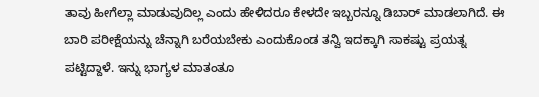ತಾವು ಹೀಗೆಲ್ಲಾ ಮಾಡುವುದಿಲ್ಲ ಎಂದು ಹೇಳಿದರೂ ಕೇಳದೇ ಇಬ್ಬರನ್ನೂ ಡಿಬಾರ್ ಮಾಡಲಾಗಿದೆ. ಈ ಬಾರಿ ಪರೀಕ್ಷೆಯನ್ನು ಚೆನ್ನಾಗಿ ಬರೆಯಬೇಕು ಎಂದುಕೊಂಡ ತನ್ವಿ ಇದಕ್ಕಾಗಿ ಸಾಕಷ್ಟು ಪ್ರಯತ್ನ ಪಟ್ಟಿದ್ದಾಳೆ. ಇನ್ನು ಭಾಗ್ಯಳ ಮಾತಂತೂ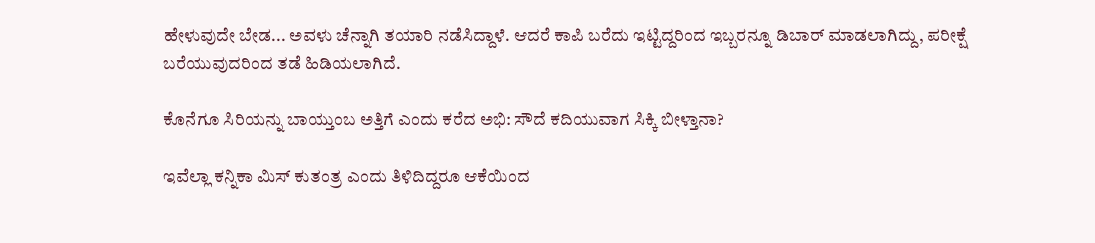ಹೇಳುವುದೇ ಬೇಡ... ಅವಳು ಚೆನ್ನಾಗಿ ತಯಾರಿ ನಡೆಸಿದ್ದಾಳೆ. ಆದರೆ ಕಾಪಿ ಬರೆದು ಇಟ್ಟಿದ್ದರಿಂದ ಇಬ್ಬರನ್ನೂ ಡಿಬಾರ್ ಮಾಡಲಾಗಿದ್ದು, ಪರೀಕ್ಷೆ ಬರೆಯುವುದರಿಂದ ತಡೆ ಹಿಡಿಯಲಾಗಿದೆ.

ಕೊನೆಗೂ ಸಿರಿಯನ್ನು ಬಾಯ್ತುಂಬ ಅತ್ತಿಗೆ ಎಂದು ಕರೆದ ಅಭಿ: ಸೌದೆ ಕದಿಯುವಾಗ ಸಿಕ್ಕಿ ಬೀಳ್ತಾನಾ?

ಇವೆಲ್ಲಾ ಕನ್ನಿಕಾ ಮಿಸ್ ಕುತಂತ್ರ ಎಂದು ತಿಳಿದಿದ್ದರೂ ಆಕೆಯಿಂದ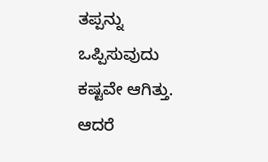ತಪ್ಪನ್ನು ಒಪ್ಪಿಸುವುದು ಕಷ್ಟವೇ ಆಗಿತ್ತು. ಆದರೆ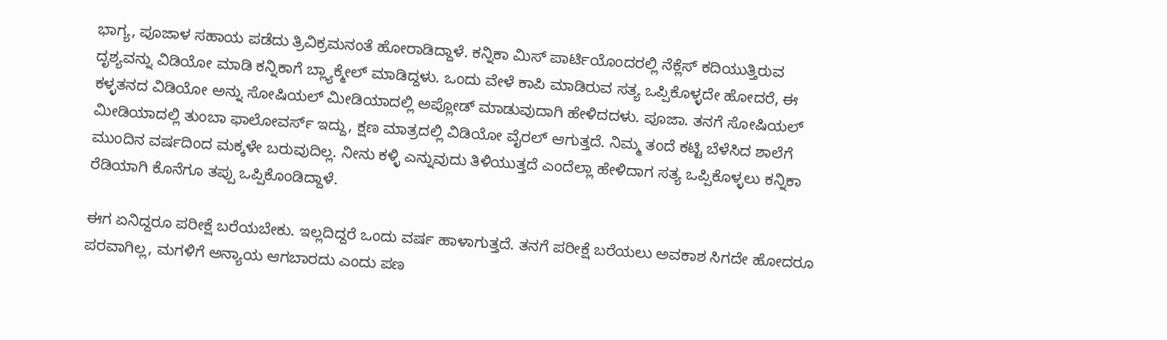ಭಾಗ್ಯ, ಪೂಜಾಳ ಸಹಾಯ ಪಡೆದು ತ್ರಿವಿಕ್ರಮನಂತೆ ಹೋರಾಡಿದ್ದಾಳೆ. ಕನ್ನಿಕಾ ಮಿಸ್ ಪಾರ್ಟಿಯೊಂದರಲ್ಲಿ ನೆಕ್ಲೆಸ್ ಕದಿಯುತ್ತಿರುವ ದೃಶ್ಯವನ್ನು ವಿಡಿಯೋ ಮಾಡಿ ಕನ್ನಿಕಾಗೆ ಬ್ಲ್ಯಾಕ್ಮೇಲ್ ಮಾಡಿದ್ದಳು. ಒಂದು ವೇಳೆ ಕಾಪಿ ಮಾಡಿರುವ ಸತ್ಯ ಒಪ್ಪಿಕೊಳ್ಳದೇ ಹೋದರೆ, ಈ ಕಳ್ಳತನದ ವಿಡಿಯೋ ಅನ್ನು ಸೋಷಿಯಲ್ ಮೀಡಿಯಾದಲ್ಲಿ ಅಪ್ಲೋಡ್ ಮಾಡುವುದಾಗಿ ಹೇಳಿದದಳು. ಪೂಜಾ. ತನಗೆ ಸೋಷಿಯಲ್ ಮೀಡಿಯಾದಲ್ಲಿ ತುಂಬಾ ಫಾಲೋವರ್ಸ್ ಇದ್ದು, ಕ್ಷಣ ಮಾತ್ರದಲ್ಲಿ ವಿಡಿಯೋ ವೈರಲ್ ಆಗುತ್ತದೆ. ನಿಮ್ಮ ತಂದೆ ಕಟ್ಟಿ ಬೆಳೆಸಿದ ಶಾಲೆಗೆ ಮುಂದಿನ ವರ್ಷದಿಂದ ಮಕ್ಕಳೇ ಬರುವುದಿಲ್ಲ. ನೀನು ಕಳ್ಳಿ ಎನ್ನುವುದು ತಿಳಿಯುತ್ತದೆ ಎಂದೆಲ್ಲಾ ಹೇಳಿದಾಗ ಸತ್ಯ ಒಪ್ಪಿಕೊಳ್ಳಲು ಕನ್ನಿಕಾ ರೆಡಿಯಾಗಿ ಕೊನೆಗೂ ತಪ್ಪು ಒಪ್ಪಿಕೊಂಡಿದ್ದಾಳೆ.

ಈಗ ಏನಿದ್ದರೂ ಪರೀಕ್ಷೆ ಬರೆಯಬೇಕು. ಇಲ್ಲದಿದ್ದರೆ ಒಂದು ವರ್ಷ ಹಾಳಾಗುತ್ತದೆ. ತನಗೆ ಪರೀಕ್ಷೆ ಬರೆಯಲು ಅವಕಾಶ ಸಿಗದೇ ಹೋದರೂ ಪರವಾಗಿಲ್ಲ, ಮಗಳಿಗೆ ಅನ್ಯಾಯ ಆಗಬಾರದು ಎಂದು ಪಣ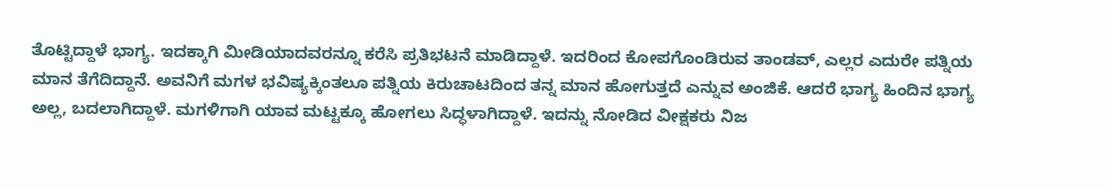ತೊಟ್ಟಿದ್ದಾಳೆ ಭಾಗ್ಯ. ಇದಕ್ಕಾಗಿ ಮೀಡಿಯಾದವರನ್ನೂ ಕರೆಸಿ ಪ್ರತಿಭಟನೆ ಮಾಡಿದ್ದಾಳೆ. ಇದರಿಂದ ಕೋಪಗೊಂಡಿರುವ ತಾಂಡವ್, ಎಲ್ಲರ ಎದುರೇ ಪತ್ನಿಯ ಮಾನ ತೆಗೆದಿದ್ದಾನೆ. ಅವನಿಗೆ ಮಗಳ ಭವಿಷ್ಯಕ್ಕಿಂತಲೂ ಪತ್ನಿಯ ಕಿರುಚಾಟದಿಂದ ತನ್ನ ಮಾನ ಹೋಗುತ್ತದೆ ಎನ್ನುವ ಅಂಜಿಕೆ. ಆದರೆ ಭಾಗ್ಯ ಹಿಂದಿನ ಭಾಗ್ಯ ಅಲ್ಲ, ಬದಲಾಗಿದ್ದಾಳೆ. ಮಗಳಿಗಾಗಿ ಯಾವ ಮಟ್ಟಕ್ಕೂ ಹೋಗಲು ಸಿದ್ಧಳಾಗಿದ್ದಾಳೆ. ಇದನ್ನು ನೋಡಿದ ವೀಕ್ಷಕರು ನಿಜ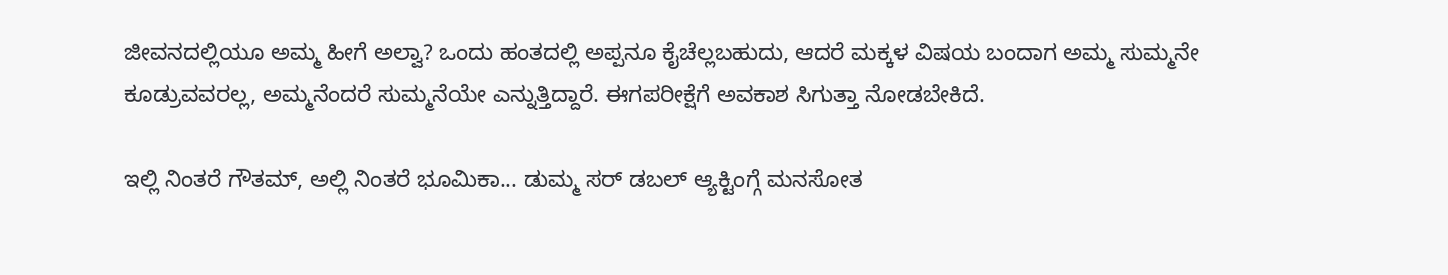ಜೀವನದಲ್ಲಿಯೂ ಅಮ್ಮ ಹೀಗೆ ಅಲ್ವಾ? ಒಂದು ಹಂತದಲ್ಲಿ ಅಪ್ಪನೂ ಕೈಚೆಲ್ಲಬಹುದು, ಆದರೆ ಮಕ್ಕಳ ವಿಷಯ ಬಂದಾಗ ಅಮ್ಮ ಸುಮ್ಮನೇ ಕೂಡ್ರುವವರಲ್ಲ, ಅಮ್ಮನೆಂದರೆ ಸುಮ್ಮನೆಯೇ ಎನ್ನುತ್ತಿದ್ದಾರೆ. ಈಗಪರೀಕ್ಷೆಗೆ ಅವಕಾಶ ಸಿಗುತ್ತಾ ನೋಡಬೇಕಿದೆ.

ಇಲ್ಲಿ ನಿಂತರೆ ಗೌತಮ್, ಅಲ್ಲಿ ನಿಂತರೆ ಭೂಮಿಕಾ... ಡುಮ್ಮ ಸರ್ ಡಬಲ್ ಆ್ಯಕ್ಟಿಂಗ್ಗೆ ಮನಸೋತ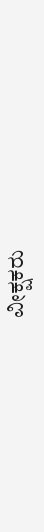ವೀಕ್ಷಕರು